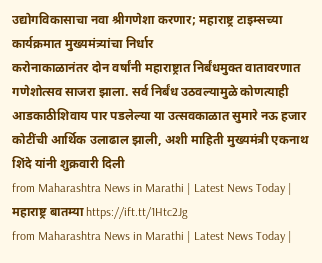उद्योगविकासाचा नवा श्रीगणेशा करणार; महाराष्ट्र टाइम्सच्या कार्यक्रमात मुख्यमंत्र्यांचा निर्धार
करोनाकाळानंतर दोन वर्षांनी महाराष्ट्रात निर्बंधमुक्त वातावरणात गणेशोत्सव साजरा झाला. सर्व निर्बंध उठवल्यामुळे कोणत्याही आडकाठीशिवाय पार पडलेल्या या उत्सवकाळात सुमारे नऊ हजार कोटींची आर्थिक उलाढाल झाली, अशी माहिती मुख्यमंत्री एकनाथ शिंदे यांनी शुक्रवारी दिली
from Maharashtra News in Marathi | Latest News Today | महाराष्ट्र बातम्या https://ift.tt/1Htc2Jg
from Maharashtra News in Marathi | Latest News Today |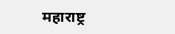महाराष्ट्र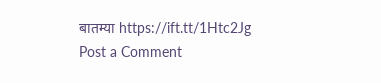बातम्या https://ift.tt/1Htc2Jg
Post a Comment